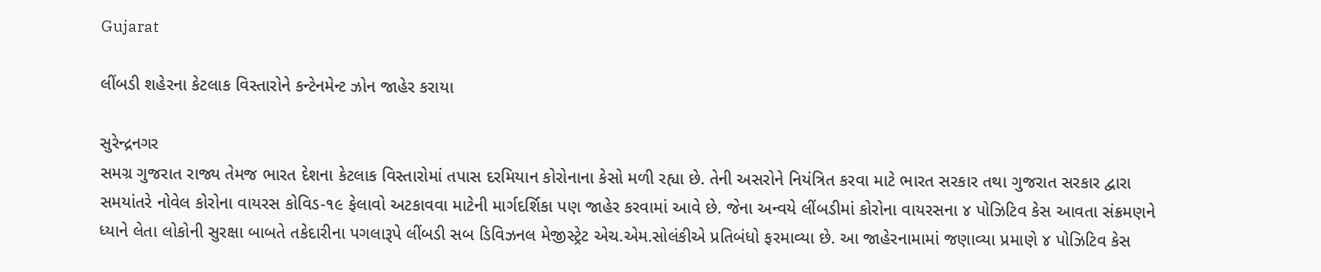Gujarat

લીંબડી શહેરના કેટલાક વિસ્તારોને કન્ટેનમેન્ટ ઝોન જાહેર કરાયા

સુરેન્દ્રનગર
સમગ્ર ગુજરાત રાજ્ય તેમજ ભારત દેશના કેટલાક વિસ્તારોમાં તપાસ દરમિયાન કોરોનાના કેસો મળી રહ્યા છે. તેની અસરોને નિયંત્રિત કરવા માટે ભારત સરકાર તથા ગુજરાત સરકાર દ્વારા સમયાંતરે નોવેલ કોરોના વાયરસ કોવિડ-૧૯ ફેલાવો અટકાવવા માટેની માર્ગદર્શિકા પણ જાહેર કરવામાં આવે છે. જેના અન્વયે લીંબડીમાં કોરોના વાયરસના ૪ પોઝિટિવ કેસ આવતા સંક્રમણને ધ્યાને લેતા લોકોની સુરક્ષા બાબતે તકેદારીના પગલારૂપે લીંબડી સબ ડિવિઝનલ મેજીસ્ટ્રેટ એચ.એમ.સોલંકીએ પ્રતિબંધો ફરમાવ્યા છે. આ જાહેરનામામાં જણાવ્યા પ્રમાણે ૪ પોઝિટિવ કેસ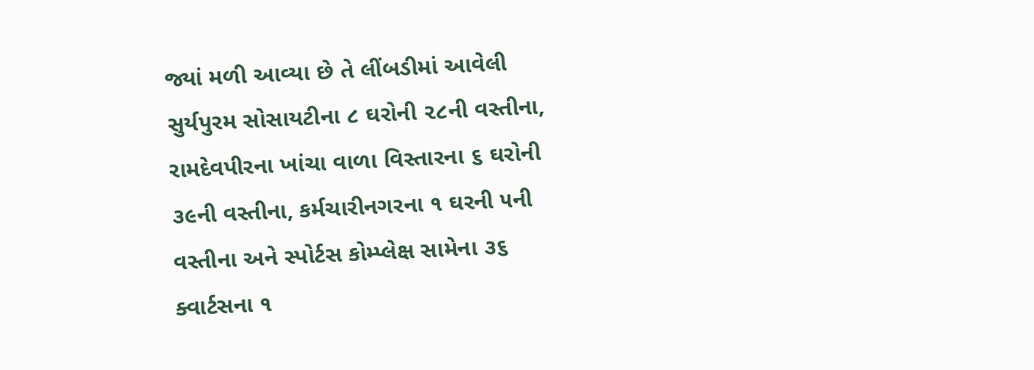જ્યાં મળી આવ્યા છે તે લીંબડીમાં આવેલી સુર્યપુરમ સોસાયટીના ૮ ઘરોની ૨૮ની વસ્તીના, રામદેવપીરના ખાંચા વાળા વિસ્તારના ૬ ઘરોની ૩૯ની વસ્તીના, કર્મચારીનગરના ૧ ઘરની ૫ની વસ્તીના અને સ્પોર્ટસ કોમ્પ્લેક્ષ સામેના ૩૬ ક્વાર્ટસના ૧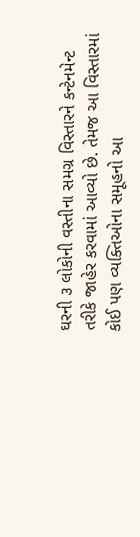ઘરની ૩ લોકોની વસ્તીના સમગ્ર વિસ્તારને કન્ટેનમેન્ટ તરીકે જાહેર કરવામાં આવ્યો છે. તેમજ આ વિસ્તારમાં કોઈ પણ વ્યક્તિઓના સમૂહનો આ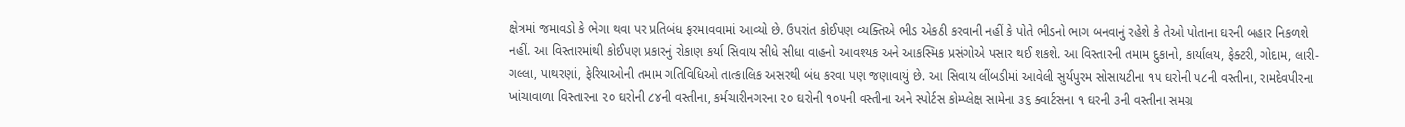ક્ષેત્રમાં જમાવડો કે ભેગા થવા પર પ્રતિબંધ ફરમાવવામાં આવ્યો છે. ઉપરાંત કોઈપણ વ્યક્તિએ ભીડ એકઠી કરવાની નહીં કે પોતે ભીડનો ભાગ બનવાનું રહેશે કે તેઓ પોતાના ઘરની બહાર નિકળશે નહીં. આ વિસ્તારમાંથી કોઈપણ પ્રકારનું રોકાણ કર્યા સિવાય સીધે સીધા વાહનો આવશ્યક અને આકસ્મિક પ્રસંગોએ પસાર થઈ શકશે. આ વિસ્તારની તમામ દુકાનો, કાર્યાલય, ફેક્ટરી, ગોદામ, લારી-ગલ્લા, પાથરણાં, ફેરિયાઓની તમામ ગતિવિધિઓ તાત્કાલિક અસરથી બંધ કરવા પણ જણાવાયું છે. આ સિવાય લીંબડીમાં આવેલી સુર્યપુરમ સોસાયટીના ૧૫ ઘરોની ૫૮ની વસ્તીના, રામદેવપીરના ખાંચાવાળા વિસ્તારના ૨૦ ઘરોની ૮૪ની વસ્તીના, કર્મચારીનગરના ૨૦ ઘરોની ૧૦૫ની વસ્તીના અને સ્પોર્ટસ કોમ્પ્લેક્ષ સામેના ૩૬ ક્વાર્ટસના ૧ ઘરની ૩ની વસ્તીના સમગ્ર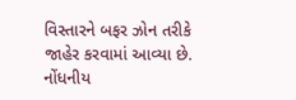વિસ્તારને બફર ઝોન તરીકે જાહેર કરવામાં આવ્યા છે. નોંધનીય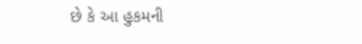છે કે આ હુકમની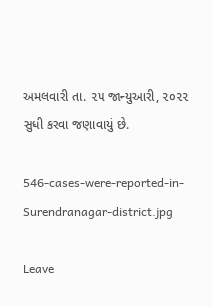અમલવારી તા. ૨૫ જાન્યુઆરી, ૨૦૨૨ સુધી કરવા જણાવાયું છે.

546-cases-were-reported-in-Surendranagar-district.jpg

Leave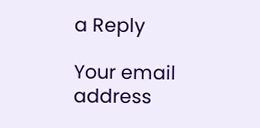a Reply

Your email address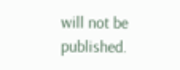will not be published.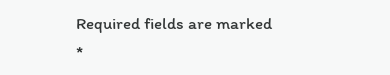Required fields are marked *